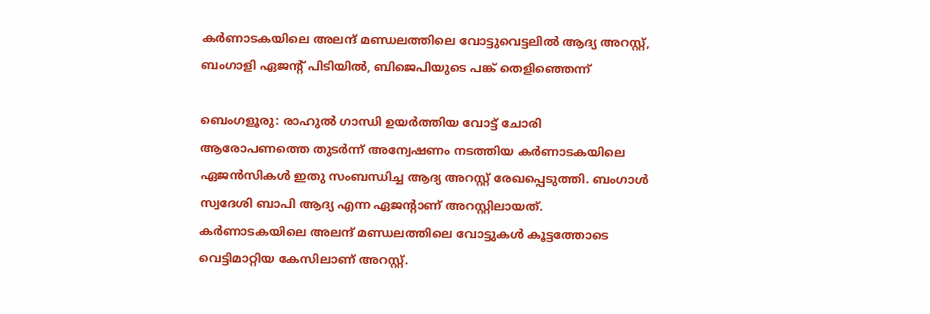കര്‍ണാടകയിലെ അലന്ദ് മണ്ഡലത്തിലെ വോട്ടുവെട്ടലില്‍ ആദ്യ അറസ്റ്റ്, ബംഗാളി ഏജന്റ് പിടിയില്‍, ബിജെപിയുടെ പങ്ക് തെളിഞ്ഞെന്ന്

ബെംഗളൂരു: രാഹുല്‍ ഗാന്ധി ഉയര്‍ത്തിയ വോട്ട് ചോരി ആരോപണത്തെ തുടര്‍ന്ന് അന്വേഷണം നടത്തിയ കര്‍ണാടകയിലെ ഏജന്‍സികള്‍ ഇതു സംബന്ധിച്ച ആദ്യ അറസ്റ്റ് രേഖപ്പെടുത്തി. ബംഗാള്‍ സ്വദേശി ബാപി ആദ്യ എന്ന ഏജന്റാണ് അറസ്റ്റിലായത്. കര്‍ണാടകയിലെ അലന്ദ് മണ്ഡലത്തിലെ വോട്ടുകള്‍ കൂട്ടത്തോടെ വെട്ടിമാറ്റിയ കേസിലാണ് അറസ്റ്റ്.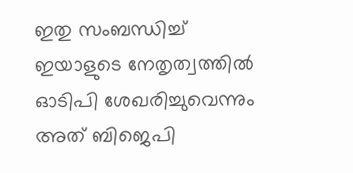ഇതു സംബന്ധിച്ച് ഇയാളുടെ നേതൃത്വത്തില്‍ ഓടിപി ശേഖരിച്ചുവെന്നും അത് ബിജെപി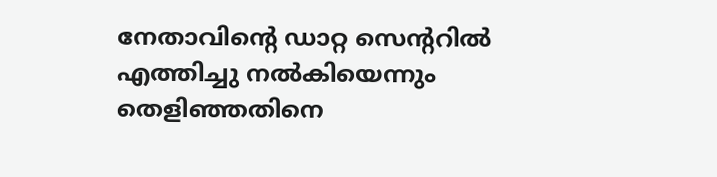നേതാവിന്റെ ഡാറ്റ സെന്ററില്‍ എത്തിച്ചു നല്‍കിയെന്നും തെളിഞ്ഞതിനെ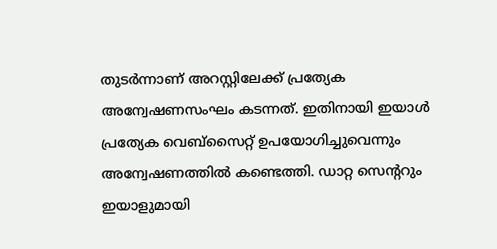തുടര്‍ന്നാണ് അറസ്റ്റിലേക്ക് പ്രത്യേക അന്വേഷണസംഘം കടന്നത്. ഇതിനായി ഇയാള്‍ പ്രത്യേക വെബ്‌സൈറ്റ് ഉപയോഗിച്ചുവെന്നും അന്വേഷണത്തില്‍ കണ്ടെത്തി. ഡാറ്റ സെന്ററും ഇയാളുമായി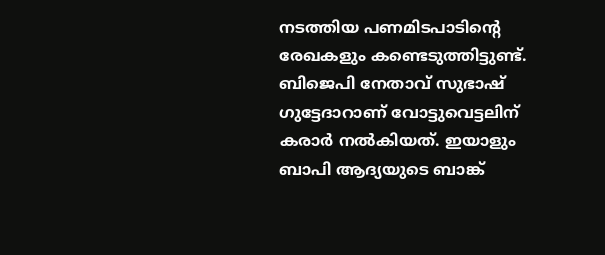നടത്തിയ പണമിടപാടിന്റെ രേഖകളും കണ്ടെടുത്തിട്ടുണ്ട്. ബിജെപി നേതാവ് സുഭാഷ് ഗുട്ടേദാറാണ് വോട്ടുവെട്ടലിന് കരാര്‍ നല്‍കിയത്. ഇയാളും ബാപി ആദ്യയുടെ ബാങ്ക്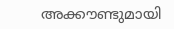അക്കൗണ്ടുമായി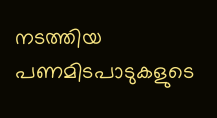നടത്തിയ പണമിടപാടുകളുടെ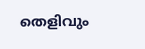തെളിവും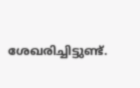ശേഖരിച്ചിട്ടുണ്ട്.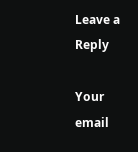Leave a Reply

Your email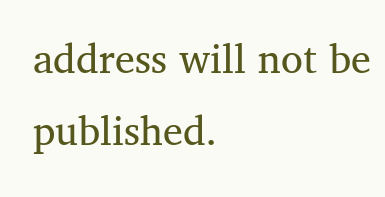address will not be published.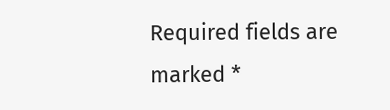Required fields are marked *